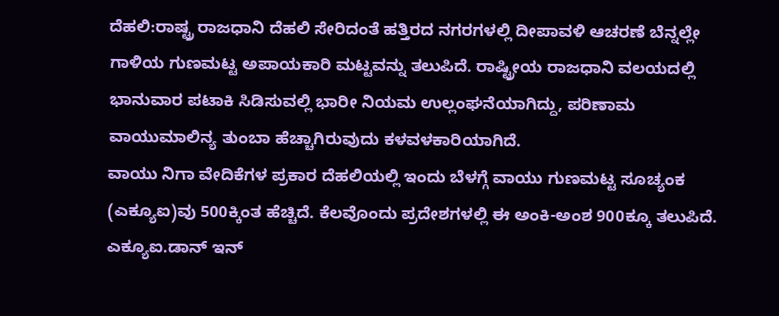ದೆಹಲಿ:ರಾಷ್ಟ್ರ ರಾಜಧಾನಿ ದೆಹಲಿ ಸೇರಿದಂತೆ ಹತ್ತಿರದ ನಗರಗಳಲ್ಲಿ ದೀಪಾವಳಿ ಆಚರಣೆ ಬೆನ್ನಲ್ಲೇ ಗಾಳಿಯ ಗುಣಮಟ್ಟ ಅಪಾಯಕಾರಿ ಮಟ್ಟವನ್ನು ತಲುಪಿದೆ. ರಾಷ್ಟ್ರೀಯ ರಾಜಧಾನಿ ವಲಯದಲ್ಲಿ ಭಾನುವಾರ ಪಟಾಕಿ ಸಿಡಿಸುವಲ್ಲಿ ಭಾರೀ ನಿಯಮ ಉಲ್ಲಂಘನೆಯಾಗಿದ್ದು, ಪರಿಣಾಮ ವಾಯುಮಾಲಿನ್ಯ ತುಂಬಾ ಹೆಚ್ಚಾಗಿರುವುದು ಕಳವಳಕಾರಿಯಾಗಿದೆ.
ವಾಯು ನಿಗಾ ವೇದಿಕೆಗಳ ಪ್ರಕಾರ ದೆಹಲಿಯಲ್ಲಿ ಇಂದು ಬೆಳಗ್ಗೆ ವಾಯು ಗುಣಮಟ್ಟ ಸೂಚ್ಯಂಕ (ಎಕ್ಯೂಐ)ವು 500ಕ್ಕಿಂತ ಹೆಚ್ಚಿದೆ. ಕೆಲವೊಂದು ಪ್ರದೇಶಗಳಲ್ಲಿ ಈ ಅಂಕಿ-ಅಂಶ 900ಕ್ಕೂ ತಲುಪಿದೆ. ಎಕ್ಯೂಐ.ಡಾನ್ ಇನ್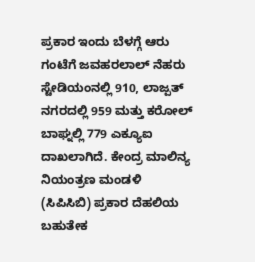ಪ್ರಕಾರ ಇಂದು ಬೆಳಗ್ಗೆ ಆರು ಗಂಟೆಗೆ ಜವಹರಲಾಲ್ ನೆಹರು ಸ್ಟೇಡಿಯಂನಲ್ಲಿ 910, ಲಾಜ್ಪತ್ ನಗರದಲ್ಲಿ 959 ಮತ್ತು ಕರೋಲ್ ಬಾಘ್ನಲ್ಲಿ 779 ಎಕ್ಯೂಐ ದಾಖಲಾಗಿದೆ. ಕೇಂದ್ರ ಮಾಲಿನ್ಯ ನಿಯಂತ್ರಣ ಮಂಡಳಿ (ಸಿಪಿಸಿಬಿ) ಪ್ರಕಾರ ದೆಹಲಿಯ ಬಹುತೇಕ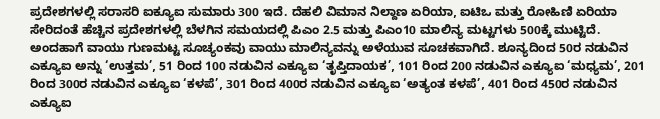ಪ್ರದೇಶಗಳಲ್ಲಿ ಸರಾಸರಿ ಐಕ್ಯೂಐ ಸುಮಾರು 300 ಇದೆ. ದೆಹಲಿ ವಿಮಾನ ನಿಲ್ದಾಣ ಏರಿಯಾ, ಐಟಿಒ ಮತ್ತು ರೋಹಿಣಿ ಏರಿಯಾ ಸೇರಿದಂತೆ ಹೆಚ್ಚಿನ ಪ್ರದೇಶಗಳಲ್ಲಿ ಬೆಳಗಿನ ಸಮಯದಲ್ಲಿ ಪಿಎಂ 2.5 ಮತ್ತು ಪಿಎಂ10 ಮಾಲಿನ್ಯ ಮಟ್ಟಗಳು 500ಕ್ಕೆ ಮುಟ್ಟಿದೆ.
ಅಂದಹಾಗೆ ವಾಯು ಗುಣಮಟ್ಟ ಸೂಚ್ಯಂಕವು ವಾಯು ಮಾಲಿನ್ಯವನ್ನು ಅಳೆಯುವ ಸೂಚಕವಾಗಿದೆ. ಶೂನ್ಯದಿಂದ 50ರ ನಡುವಿನ ಎಕ್ಯೂಐ ಅನ್ನು ‘ಉತ್ತಮ’, 51 ರಿಂದ 100 ನಡುವಿನ ಎಕ್ಯೂಐ ‘ತೃಪ್ತಿದಾಯಕ’, 101 ರಿಂದ 200 ನಡುವಿನ ಎಕ್ಯೂಐ ‘ಮಧ್ಯಮ’, 201 ರಿಂದ 300ರ ನಡುವಿನ ಎಕ್ಯೂಐ ‘ಕಳಪೆ’, 301 ರಿಂದ 400ರ ನಡುವಿನ ಎಕ್ಯೂಐ ‘ಅತ್ಯಂತ ಕಳಪೆ’, 401 ರಿಂದ 450ರ ನಡುವಿನ ಎಕ್ಯೂಐ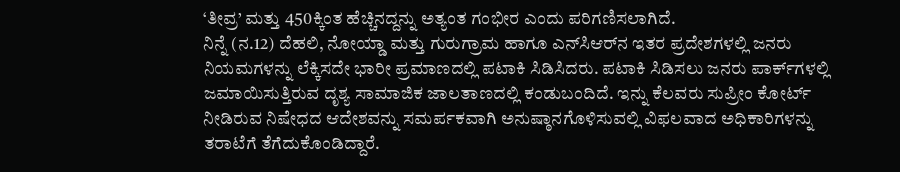‘ತೀವ್ರ’ ಮತ್ತು 450ಕ್ಕಿಂತ ಹೆಚ್ಚಿನದ್ದನ್ನು ಅತ್ಯಂತ ಗಂಭೀರ ಎಂದು ಪರಿಗಣಿಸಲಾಗಿದೆ.
ನಿನ್ನೆ (ನ.12) ದೆಹಲಿ, ನೋಯ್ಡಾ ಮತ್ತು ಗುರುಗ್ರಾಮ ಹಾಗೂ ಎನ್‌ಸಿಆರ್‌ನ ಇತರ ಪ್ರದೇಶಗಳಲ್ಲಿ ಜನರು ನಿಯಮಗಳನ್ನು ಲೆಕ್ಕಿಸದೇ ಭಾರೀ ಪ್ರಮಾಣದಲ್ಲಿ ಪಟಾಕಿ ಸಿಡಿಸಿದರು. ಪಟಾಕಿ ಸಿಡಿಸಲು ಜನರು ಪಾರ್ಕ್‌ಗಳಲ್ಲಿ ಜಮಾಯಿಸುತ್ತಿರುವ ದೃಶ್ಯ ಸಾಮಾಜಿಕ ಜಾಲತಾಣದಲ್ಲಿ ಕಂಡುಬಂದಿದೆ. ಇನ್ನು ಕೆಲವರು ಸುಪ್ರೀಂ ಕೋರ್ಟ್ ನೀಡಿರುವ ನಿಷೇಧದ ಆದೇಶವನ್ನು ಸಮರ್ಪಕವಾಗಿ ಅನುಷ್ಠಾನಗೊಳಿಸುವಲ್ಲಿ ವಿಫಲವಾದ ಅಧಿಕಾರಿಗಳನ್ನು ತರಾಟೆಗೆ ತೆಗೆದುಕೊಂಡಿದ್ದಾರೆ.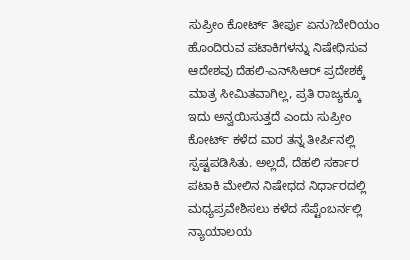ಸುಪ್ರೀಂ ಕೋರ್ಟ್ ತೀರ್ಪು ಏನು?ಬೇರಿಯಂ ಹೊಂದಿರುವ ಪಟಾಕಿಗಳನ್ನು ನಿಷೇಧಿಸುವ ಆದೇಶವು ದೆಹಲಿ-ಎನ್‌ಸಿಆರ್ ಪ್ರದೇಶಕ್ಕೆ ಮಾತ್ರ ಸೀಮಿತವಾಗಿಲ್ಲ, ಪ್ರತಿ ರಾಜ್ಯಕ್ಕೂ ಇದು ಅನ್ವಯಿಸುತ್ತದೆ ಎಂದು ಸುಪ್ರೀಂ ಕೋರ್ಟ್ ಕಳೆದ ವಾರ ತನ್ನ ತೀರ್ಪಿನಲ್ಲಿ ಸ್ಪಷ್ಟಪಡಿಸಿತು. ಅಲ್ಲದೆ, ದೆಹಲಿ ಸರ್ಕಾರ ಪಟಾಕಿ ಮೇಲಿನ ನಿಷೇಧದ ನಿರ್ಧಾರದಲ್ಲಿ ಮಧ್ಯಪ್ರವೇಶಿಸಲು ಕಳೆದ ಸೆಪ್ಟೆಂಬರ್ನಲ್ಲಿ ನ್ಯಾಯಾಲಯ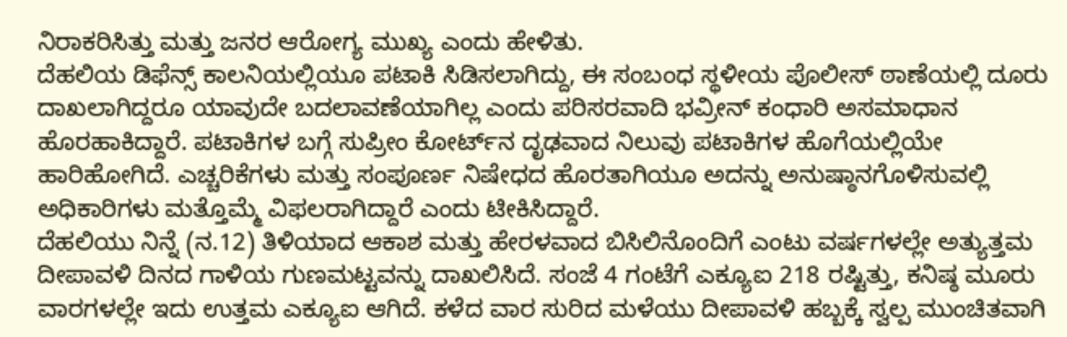ನಿರಾಕರಿಸಿತ್ತು ಮತ್ತು ಜನರ ಆರೋಗ್ಯ ಮುಖ್ಯ ಎಂದು ಹೇಳಿತು.
ದೆಹಲಿಯ ಡಿಫೆನ್ಸ್ ಕಾಲನಿಯಲ್ಲಿಯೂ ಪಟಾಕಿ ಸಿಡಿಸಲಾಗಿದ್ದು, ಈ ಸಂಬಂಧ ಸ್ಥಳೀಯ ಪೊಲೀಸ್ ಠಾಣೆಯಲ್ಲಿ ದೂರು ದಾಖಲಾಗಿದ್ದರೂ ಯಾವುದೇ ಬದಲಾವಣೆಯಾಗಿಲ್ಲ ಎಂದು ಪರಿಸರವಾದಿ ಭವ್ರೀನ್ ಕಂಧಾರಿ ಅಸಮಾಧಾನ ಹೊರಹಾಕಿದ್ದಾರೆ. ಪಟಾಕಿಗಳ ಬಗ್ಗೆ ಸುಪ್ರೀಂ ಕೋರ್ಟ್‌ನ ದೃಢವಾದ ನಿಲುವು ಪಟಾಕಿಗಳ ಹೊಗೆಯಲ್ಲಿಯೇ ಹಾರಿಹೋಗಿದೆ. ಎಚ್ಚರಿಕೆಗಳು ಮತ್ತು ಸಂಪೂರ್ಣ ನಿಷೇಧದ ಹೊರತಾಗಿಯೂ ಅದನ್ನು ಅನುಷ್ಠಾನಗೊಳಿಸುವಲ್ಲಿ ಅಧಿಕಾರಿಗಳು ಮತ್ತೊಮ್ಮೆ ವಿಫಲರಾಗಿದ್ದಾರೆ ಎಂದು ಟೀಕಿಸಿದ್ದಾರೆ.
ದೆಹಲಿಯು ನಿನ್ನೆ (ನ.12) ತಿಳಿಯಾದ ಆಕಾಶ ಮತ್ತು ಹೇರಳವಾದ ಬಿಸಿಲಿನೊಂದಿಗೆ ಎಂಟು ವರ್ಷಗಳಲ್ಲೇ ಅತ್ಯುತ್ತಮ ದೀಪಾವಳಿ ದಿನದ ಗಾಳಿಯ ಗುಣಮಟ್ಟವನ್ನು ದಾಖಲಿಸಿದೆ. ಸಂಜೆ 4 ಗಂಟೆಗೆ ಎಕ್ಯೂಐ 218 ರಷ್ಟಿತ್ತು, ಕನಿಷ್ಠ ಮೂರು ವಾರಗಳಲ್ಲೇ ಇದು ಉತ್ತಮ ಎಕ್ಯೂಐ ಆಗಿದೆ. ಕಳೆದ ವಾರ ಸುರಿದ ಮಳೆಯು ದೀಪಾವಳಿ ಹಬ್ಬಕ್ಕೆ ಸ್ವಲ್ಪ ಮುಂಚಿತವಾಗಿ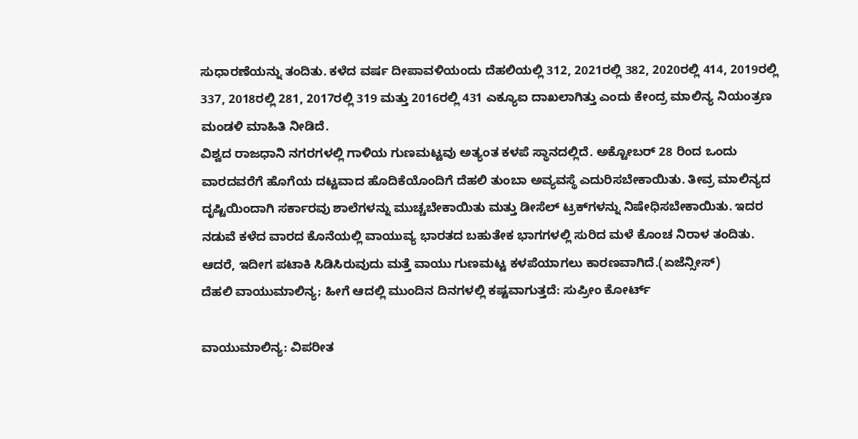ಸುಧಾರಣೆಯನ್ನು ತಂದಿತು. ಕಳೆದ ವರ್ಷ ದೀಪಾವಳಿಯಂದು ದೆಹಲಿಯಲ್ಲಿ 312, 2021ರಲ್ಲಿ 382, 2020ರಲ್ಲಿ 414, 2019ರಲ್ಲಿ 337, 2018ರಲ್ಲಿ 281, 2017ರಲ್ಲಿ 319 ಮತ್ತು 2016ರಲ್ಲಿ 431 ಎಕ್ಯೂಐ ದಾಖಲಾಗಿತ್ತು ಎಂದು ಕೇಂದ್ರ ಮಾಲಿನ್ಯ ನಿಯಂತ್ರಣ ಮಂಡಳಿ ಮಾಹಿತಿ ನೀಡಿದೆ.
ವಿಶ್ವದ ರಾಜಧಾನಿ ನಗರಗಳಲ್ಲಿ ಗಾಳಿಯ ಗುಣಮಟ್ಟವು ಅತ್ಯಂತ ಕಳಪೆ ಸ್ಥಾನದಲ್ಲಿದೆ. ಅಕ್ಟೋಬರ್ 28 ರಿಂದ ಒಂದು ವಾರದವರೆಗೆ ಹೊಗೆಯ ದಟ್ಟವಾದ ಹೊದಿಕೆಯೊಂದಿಗೆ ದೆಹಲಿ ತುಂಬಾ ಅವ್ಯವಸ್ಥೆ ಎದುರಿಸಬೇಕಾಯಿತು. ತೀವ್ರ ಮಾಲಿನ್ಯದ ದೃಷ್ಟಿಯಿಂದಾಗಿ ಸರ್ಕಾರವು ಶಾಲೆಗಳನ್ನು ಮುಚ್ಚಬೇಕಾಯಿತು ಮತ್ತು ಡೀಸೆಲ್ ಟ್ರಕ್‌ಗಳನ್ನು ನಿಷೇಧಿಸಬೇಕಾಯಿತು. ಇದರ ನಡುವೆ ಕಳೆದ ವಾರದ ಕೊನೆಯಲ್ಲಿ ವಾಯುವ್ಯ ಭಾರತದ ಬಹುತೇಕ ಭಾಗಗಳಲ್ಲಿ ಸುರಿದ ಮಳೆ ಕೊಂಚ ನಿರಾಳ ತಂದಿತು. ಆದರೆ, ಇದೀಗ ಪಟಾಕಿ ಸಿಡಿಸಿರುವುದು ಮತ್ತೆ ವಾಯು ಗುಣಮಟ್ಟ ಕಳಪೆಯಾಗಲು ಕಾರಣವಾಗಿದೆ.(ಏಜೆನ್ಸೀಸ್)
ದೆಹಲಿ ವಾಯುಮಾಲಿನ್ಯ; ಹೀಗೆ ಆದಲ್ಲಿ ಮುಂದಿನ ದಿನಗಳಲ್ಲಿ ಕಷ್ಟವಾಗುತ್ತದೆ: ಸುಪ್ರೀಂ ಕೋರ್ಟ್

ವಾಯುಮಾಲಿನ್ಯ: ವಿಪರೀತ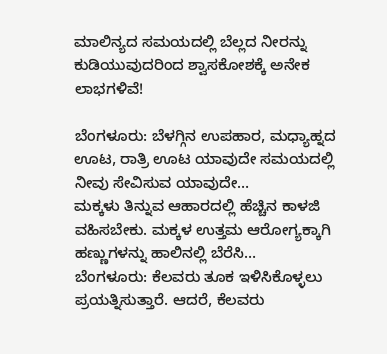ಮಾಲಿನ್ಯದ ಸಮಯದಲ್ಲಿ ಬೆಲ್ಲದ ನೀರನ್ನು ಕುಡಿಯುವುದರಿಂದ ಶ್ವಾಸಕೋಶಕ್ಕೆ ಅನೇಕ ಲಾಭಗಳಿವೆ!

ಬೆಂಗಳೂರು: ಬೆಳಗ್ಗಿನ ಉಪಹಾರ, ಮಧ್ಯಾಹ್ನದ ಊಟ, ರಾತ್ರಿ ಊಟ ಯಾವುದೇ ಸಮಯದಲ್ಲಿ ನೀವು ಸೇವಿಸುವ ಯಾವುದೇ…
ಮಕ್ಕಳು ತಿನ್ನುವ ಆಹಾರದಲ್ಲಿ ಹೆಚ್ಚಿನ ಕಾಳಜಿ ವಹಿಸಬೇಕು. ಮಕ್ಕಳ ಉತ್ತಮ ಆರೋಗ್ಯಕ್ಕಾಗಿ ಹಣ್ಣುಗಳನ್ನು ಹಾಲಿನಲ್ಲಿ ಬೆರೆಸಿ…
ಬೆಂಗಳೂರು: ಕೆಲವರು ತೂಕ ಇಳಿಸಿಕೊಳ್ಳಲು ಪ್ರಯತ್ನಿಸುತ್ತಾರೆ. ಆದರೆ, ಕೆಲವರು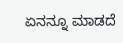ಏನನ್ನೂ ಮಾಡದೆ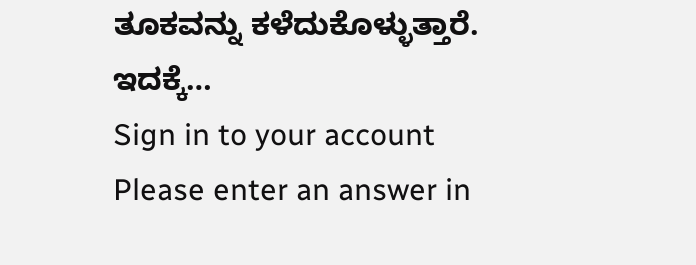ತೂಕವನ್ನು ಕಳೆದುಕೊಳ್ಳುತ್ತಾರೆ. ಇದಕ್ಕೆ…
Sign in to your account
Please enter an answer in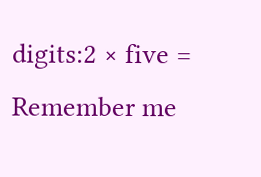digits:2 × five =
Remember me